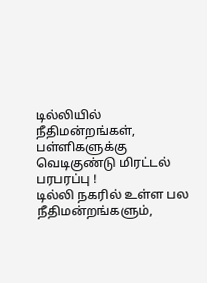டில்லியில் நீதிமன்றங்கள், பள்ளிகளுக்கு வெடிகுண்டு மிரட்டல் பரபரப்பு !
டில்லி நகரில் உள்ள பல நீதிமன்றங்களும்,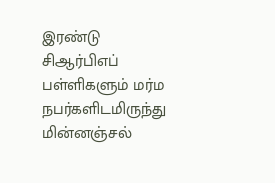இரண்டு சிஆர்பிஎப் பள்ளிகளும் மர்ம நபர்களிடமிருந்து மின்னஞ்சல்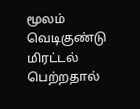மூலம் வெடிகுண்டு மிரட்டல் பெற்றதால்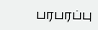பரபரப்பு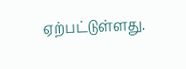ஏற்பட்டுள்ளது.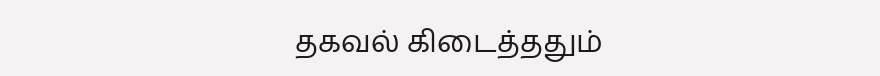தகவல் கிடைத்ததும்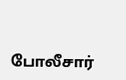போலீசார்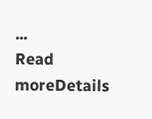...
Read moreDetails